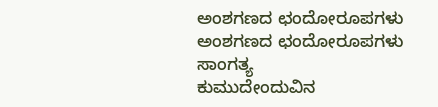ಅಂಶಗಣದ ಛಂದೋರೂಪಗಳು
ಅಂಶಗಣದ ಛಂದೋರೂಪಗಳು
ಸಾಂಗತ್ಯ
ಕುಮುದೇಂದುವಿನ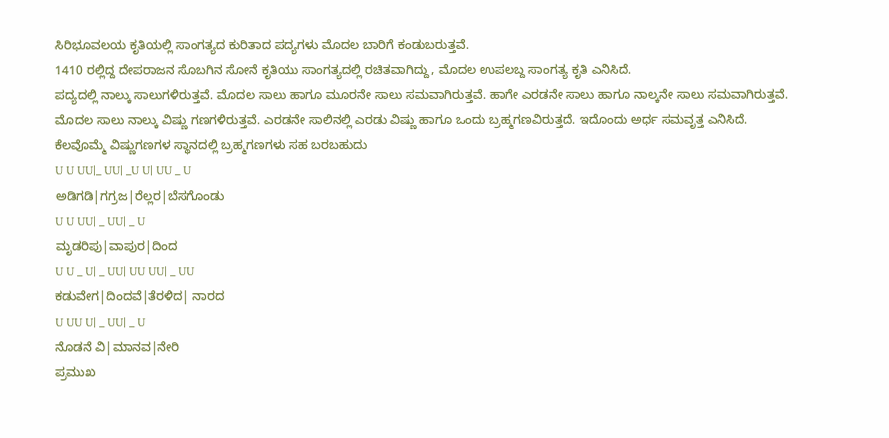ಸಿರಿಭೂವಲಯ ಕೃತಿಯಲ್ಲಿ ಸಾಂಗತ್ಯದ ಕುರಿತಾದ ಪದ್ಯಗಳು ಮೊದಲ ಬಾರಿಗೆ ಕಂಡುಬರುತ್ತವೆ.
1410 ರಲ್ಲಿದ್ದ ದೇಪರಾಜನ ಸೊಬಗಿನ ಸೋನೆ ಕೃತಿಯು ಸಾಂಗತ್ಯದಲ್ಲಿ ರಚಿತವಾಗಿದ್ದು, ಮೊದಲ ಉಪಲಬ್ದ ಸಾಂಗತ್ಯ ಕೃತಿ ಎನಿಸಿದೆ.
ಪದ್ಯದಲ್ಲಿ ನಾಲ್ಕು ಸಾಲುಗಳಿರುತ್ತವೆ. ಮೊದಲ ಸಾಲು ಹಾಗೂ ಮೂರನೇ ಸಾಲು ಸಮವಾಗಿರುತ್ತವೆ. ಹಾಗೇ ಎರಡನೇ ಸಾಲು ಹಾಗೂ ನಾಲ್ಕನೇ ಸಾಲು ಸಮವಾಗಿರುತ್ತವೆ.
ಮೊದಲ ಸಾಲು ನಾಲ್ಕು ವಿಷ್ಣು ಗಣಗಳಿರುತ್ತವೆ. ಎರಡನೇ ಸಾಲಿನಲ್ಲಿ ಎರಡು ವಿಷ್ಣು ಹಾಗೂ ಒಂದು ಬ್ರಹ್ಮಗಣವಿರುತ್ತದೆ. ಇದೊಂದು ಅರ್ಧ ಸಮವೃತ್ತ ಎನಿಸಿದೆ.
ಕೆಲವೊಮ್ಮೆ ವಿಷ್ಣುಗಣಗಳ ಸ್ಥಾನದಲ್ಲಿ ಬ್ರಹ್ಮಗಣಗಳು ಸಹ ಬರಬಹುದು
U U UU|_ UU| _U U| UU _ U
ಅಡಿಗಡಿ|ಗಗ್ರಜ|ರೆಲ್ಲರ|ಬೆಸಗೊಂಡು
U U UU| _ UU| _ U
ಮೃಡರಿಪು|ವಾಪುರ|ದಿಂದ
U U _ U| _ UU| UU UU| _ UU
ಕಡುವೇಗ|ದಿಂದವೆ|ತೆರಳಿದ| ನಾರದ
U UU U| _ UU| _ U
ನೊಡನೆ ವಿ|ಮಾನವ|ನೇರಿ
ಪ್ರಮುಖ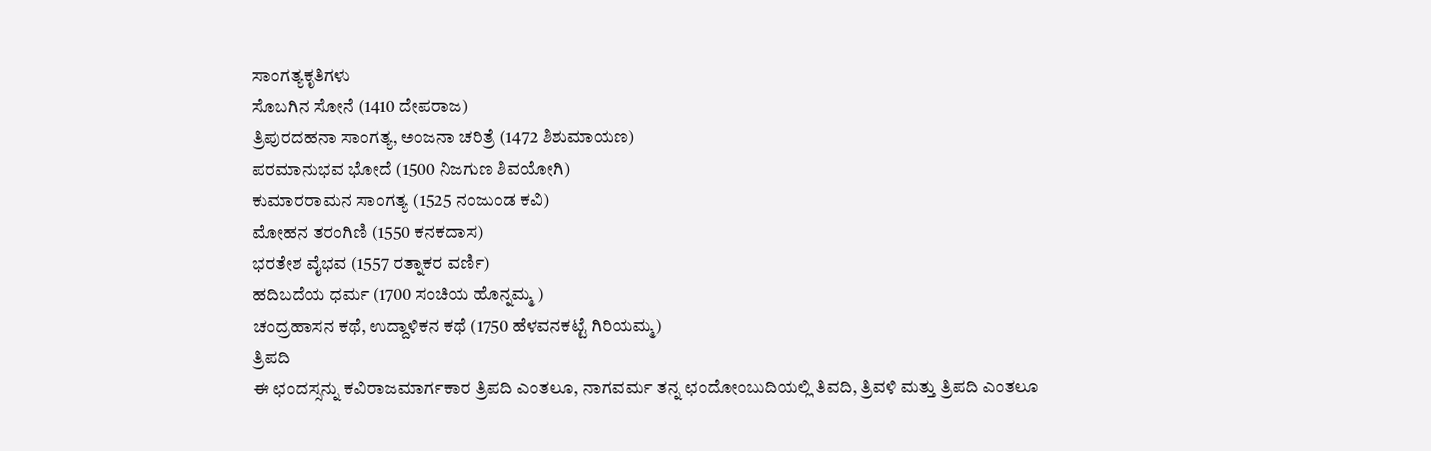ಸಾಂಗತ್ಯಕೃತಿಗಳು
ಸೊಬಗಿನ ಸೋನೆ (1410 ದೇಪರಾಜ)
ತ್ರಿಪುರದಹನಾ ಸಾಂಗತ್ಯ, ಅಂಜನಾ ಚರಿತ್ರೆ (1472 ಶಿಶುಮಾಯಣ)
ಪರಮಾನುಭವ ಭೋದೆ (1500 ನಿಜಗುಣ ಶಿವಯೋಗಿ)
ಕುಮಾರರಾಮನ ಸಾಂಗತ್ಯ (1525 ನಂಜುಂಡ ಕವಿ)
ಮೋಹನ ತರಂಗಿಣಿ (1550 ಕನಕದಾಸ)
ಭರತೇಶ ವೈಭವ (1557 ರತ್ನಾಕರ ವರ್ಣಿ)
ಹದಿಬದೆಯ ಧರ್ಮ (1700 ಸಂಚಿಯ ಹೊನ್ನಮ್ಮ )
ಚಂದ್ರಹಾಸನ ಕಥೆ, ಉದ್ದಾಳಿಕನ ಕಥೆ (1750 ಹೆಳವನಕಟ್ಟೆ ಗಿರಿಯಮ್ಮ)
ತ್ರಿಪದಿ
ಈ ಛಂದಸ್ಸನ್ನು ಕವಿರಾಜಮಾರ್ಗಕಾರ ತ್ರಿಪದಿ ಎಂತಲೂ, ನಾಗವರ್ಮ ತನ್ನ ಛಂದೋಂಬುದಿಯಲ್ಲಿ ತಿವದಿ, ತ್ರಿವಳಿ ಮತ್ತು ತ್ರಿಪದಿ ಎಂತಲೂ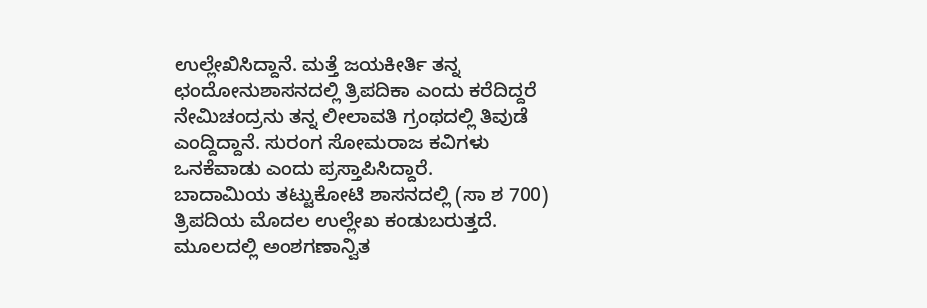ಉಲ್ಲೇಖಿಸಿದ್ದಾನೆ. ಮತ್ತೆ ಜಯಕೀರ್ತಿ ತನ್ನ ಛಂದೋನುಶಾಸನದಲ್ಲಿ ತ್ರಿಪದಿಕಾ ಎಂದು ಕರೆದಿದ್ದರೆ ನೇಮಿಚಂದ್ರನು ತನ್ನ ಲೀಲಾವತಿ ಗ್ರಂಥದಲ್ಲಿ ತಿವುಡೆ ಎಂದ್ದಿದ್ದಾನೆ. ಸುರಂಗ ಸೋಮರಾಜ ಕವಿಗಳು ಒನಕೆವಾಡು ಎಂದು ಪ್ರಸ್ತಾಪಿಸಿದ್ದಾರೆ.
ಬಾದಾಮಿಯ ತಟ್ಟುಕೋಟಿ ಶಾಸನದಲ್ಲಿ (ಸಾ ಶ 700) ತ್ರಿಪದಿಯ ಮೊದಲ ಉಲ್ಲೇಖ ಕಂಡುಬರುತ್ತದೆ.
ಮೂಲದಲ್ಲಿ ಅಂಶಗಣಾನ್ವಿತ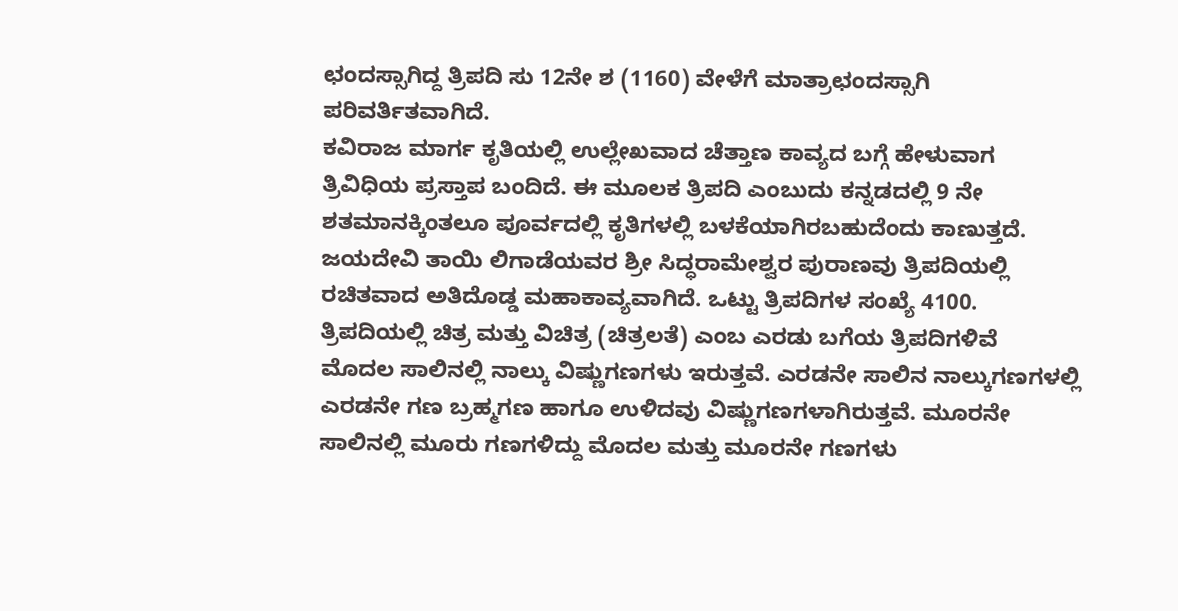ಛಂದಸ್ಸಾಗಿದ್ದ ತ್ರಿಪದಿ ಸು 12ನೇ ಶ (1160) ವೇಳೆಗೆ ಮಾತ್ರಾಛಂದಸ್ಸಾಗಿ ಪರಿವರ್ತಿತವಾಗಿದೆ.
ಕವಿರಾಜ ಮಾರ್ಗ ಕೃತಿಯಲ್ಲಿ ಉಲ್ಲೇಖವಾದ ಚೆತ್ತಾಣ ಕಾವ್ಯದ ಬಗ್ಗೆ ಹೇಳುವಾಗ ತ್ರಿವಿಧಿಯ ಪ್ರಸ್ತಾಪ ಬಂದಿದೆ. ಈ ಮೂಲಕ ತ್ರಿಪದಿ ಎಂಬುದು ಕನ್ನಡದಲ್ಲಿ 9 ನೇ ಶತಮಾನಕ್ಕಿಂತಲೂ ಪೂರ್ವದಲ್ಲಿ ಕೃತಿಗಳಲ್ಲಿ ಬಳಕೆಯಾಗಿರಬಹುದೆಂದು ಕಾಣುತ್ತದೆ.
ಜಯದೇವಿ ತಾಯಿ ಲಿಗಾಡೆಯವರ ಶ್ರೀ ಸಿದ್ಧರಾಮೇಶ್ವರ ಪುರಾಣವು ತ್ರಿಪದಿಯಲ್ಲಿ ರಚಿತವಾದ ಅತಿದೊಡ್ಡ ಮಹಾಕಾವ್ಯವಾಗಿದೆ. ಒಟ್ಟು ತ್ರಿಪದಿಗಳ ಸಂಖ್ಯೆ 4100.
ತ್ರಿಪದಿಯಲ್ಲಿ ಚಿತ್ರ ಮತ್ತು ವಿಚಿತ್ರ (ಚಿತ್ರಲತೆ) ಎಂಬ ಎರಡು ಬಗೆಯ ತ್ರಿಪದಿಗಳಿವೆ
ಮೊದಲ ಸಾಲಿನಲ್ಲಿ ನಾಲ್ಕು ವಿಷ್ಣುಗಣಗಳು ಇರುತ್ತವೆ. ಎರಡನೇ ಸಾಲಿನ ನಾಲ್ಕುಗಣಗಳಲ್ಲಿ ಎರಡನೇ ಗಣ ಬ್ರಹ್ಮಗಣ ಹಾಗೂ ಉಳಿದವು ವಿಷ್ಣುಗಣಗಳಾಗಿರುತ್ತವೆ. ಮೂರನೇ ಸಾಲಿನಲ್ಲಿ ಮೂರು ಗಣಗಳಿದ್ದು ಮೊದಲ ಮತ್ತು ಮೂರನೇ ಗಣಗಳು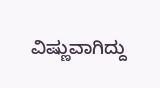ವಿಷ್ಣುವಾಗಿದ್ದು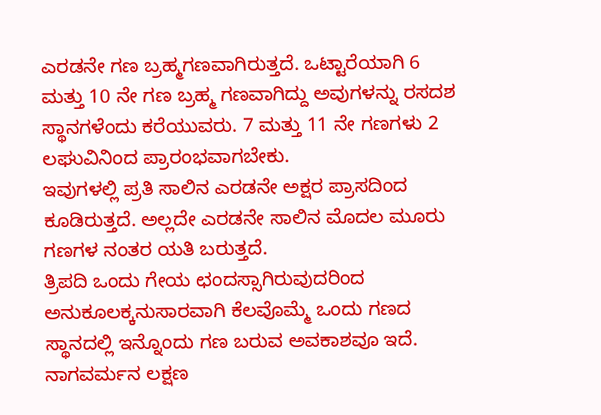ಎರಡನೇ ಗಣ ಬ್ರಹ್ಮಗಣವಾಗಿರುತ್ತದೆ. ಒಟ್ಟಾರೆಯಾಗಿ 6 ಮತ್ತು 10 ನೇ ಗಣ ಬ್ರಹ್ಮ ಗಣವಾಗಿದ್ದು ಅವುಗಳನ್ನು ರಸದಶ ಸ್ಥಾನಗಳೆಂದು ಕರೆಯುವರು. 7 ಮತ್ತು 11 ನೇ ಗಣಗಳು 2 ಲಘುವಿನಿಂದ ಪ್ರಾರಂಭವಾಗಬೇಕು.
ಇವುಗಳಲ್ಲಿ ಪ್ರತಿ ಸಾಲಿನ ಎರಡನೇ ಅಕ್ಷರ ಪ್ರಾಸದಿಂದ ಕೂಡಿರುತ್ತದೆ. ಅಲ್ಲದೇ ಎರಡನೇ ಸಾಲಿನ ಮೊದಲ ಮೂರು ಗಣಗಳ ನಂತರ ಯತಿ ಬರುತ್ತದೆ.
ತ್ರಿಪದಿ ಒಂದು ಗೇಯ ಛಂದಸ್ಸಾಗಿರುವುದರಿಂದ ಅನುಕೂಲಕ್ಕನುಸಾರವಾಗಿ ಕೆಲವೊಮ್ಮೆ ಒಂದು ಗಣದ ಸ್ಥಾನದಲ್ಲಿ ಇನ್ನೊಂದು ಗಣ ಬರುವ ಅವಕಾಶವೂ ಇದೆ.
ನಾಗವರ್ಮನ ಲಕ್ಷಣ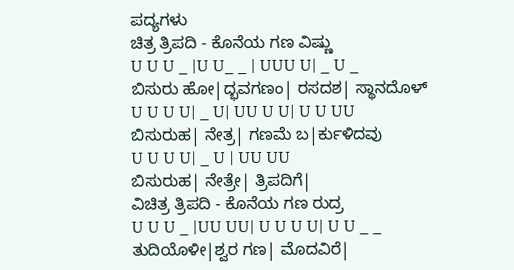ಪದ್ಯಗಳು
ಚಿತ್ರ ತ್ರಿಪದಿ - ಕೊನೆಯ ಗಣ ವಿಷ್ಣು
U U U _ |U U_ _ | UUU U| _ U _
ಬಿಸುರು ಹೋ|ದ್ಭವಗಣಂ| ರಸದಶ| ಸ್ಥಾನದೊಳ್
U U U U| _ U| UU U U| U U UU
ಬಿಸುರುಹ| ನೇತ್ರ| ಗಣಮೆ ಬ|ರ್ಕುಳಿದವು
U U U U| _ U | UU UU
ಬಿಸುರುಹ| ನೇತ್ರೇ| ತ್ರಿಪದಿಗೆ|
ವಿಚಿತ್ರ ತ್ರಿಪದಿ - ಕೊನೆಯ ಗಣ ರುದ್ರ
U U U _ |UU UU| U U U U| U U _ _
ತುದಿಯೊಳೀ|ಶ್ವರ ಗಣ| ಮೊದವಿರೆ|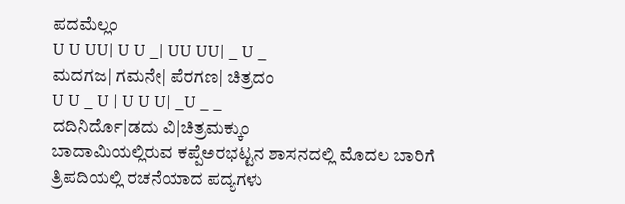ಪದಮೆಲ್ಲಂ
U U UU| U U _| UU UU| _ U _
ಮದಗಜ| ಗಮನೇ| ಪೆರಗಣ| ಚಿತ್ರದಂ
U U _ U | U U U| _U _ _
ದದಿನಿರ್ದೊ|ಡದು ವಿ|ಚಿತ್ರಮಕ್ಕುಂ
ಬಾದಾಮಿಯಲ್ಲಿರುವ ಕಪ್ಪೆಅರಭಟ್ಟನ ಶಾಸನದಲ್ಲಿ ಮೊದಲ ಬಾರಿಗೆ ತ್ರಿಪದಿಯಲ್ಲಿ ರಚನೆಯಾದ ಪದ್ಯಗಳು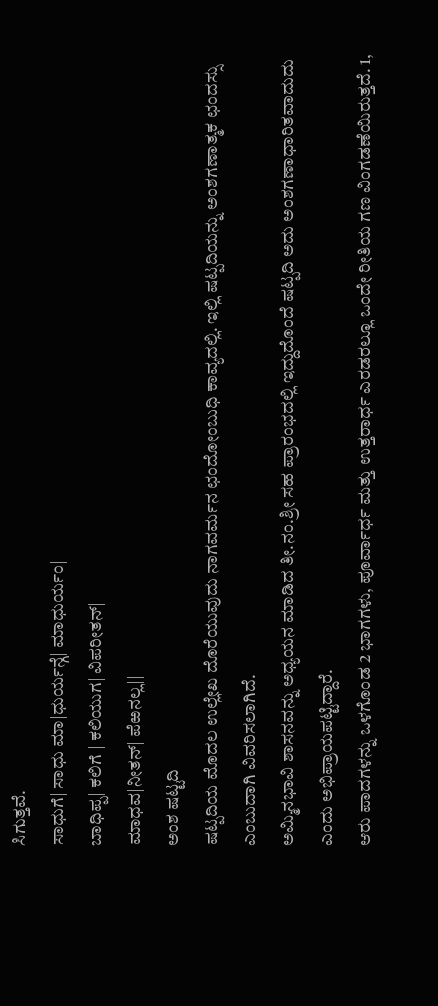ಸಿಗುತ್ತವೆ.
ಸಾಧುಗೆ| ಸಾಧು ಮಾ|ಧುರ್ಯನ್ಗೆ| ಮಾಧುರ್ಯಂ|
ಬಾಧಿಪ್ಪ| ಕಲಿಗೆ | ಕಲಿಯುಗ| ವಿಪರೀತನ್|
ಮಾಧವ|ನೀತನ್| ಪೆಱನಲ್ಲ||
ಅಂಶ ಷಟ್ಟದಿ
ಷಟ್ಪದಿಯ ಮೊದಲ ಉಲ್ಲೇಖ ದೊರೆಯುವುದು ನಾಗವರ್ಮನ ಛಂದೋಂಬುಧಿ ಕಾವ್ಯದಲ್ಲಿ. ಇಲ್ಲಿ ಷಟ್ಪದಿಯನ್ನು ಅಂಶಗಣಾತ್ಮಕ ಛಂದಸ್ಸು ಎಂಬುದಾಗಿ ವಿವರಿಸಲಾಗಿದೆ.
ಅಮ್ಮಿನಭಾವಿ ಶಾಸನವನ್ನು ಅಧ್ಯಯನ ಮಾಡಿದ ತೀ.ನಂ.ಶ್ರೀ ಸಹ ಪ್ರಾರಂಭದಲ್ಲಿ ಇದ್ದುದೊಂದೆ ಷಟ್ಪದಿ ಅದು ಅಂಶಗಣಾಧಾರಿತವಾದುದು ಎಂದು ಅಭಿಪ್ರಾಯಪಟ್ಟಿದ್ದಾರೆ.
ಆರು ಪಾದಗಳನ್ನು ಒಳಗೊಂಡ 2 ಭಾಗಗಳು, ಪೂರ್ವಾರ್ಧ ಮತ್ತು ಉತ್ತರಾರ್ಧ ಎರಡರಲ್ಲೂ ಒಂದೇ ರೀತಿಯ ಗಣ ವಿಂಗಡಣೆಯಿರುತ್ತದೆ. 1,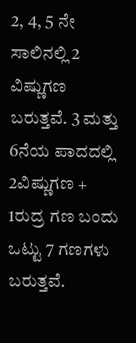2, 4, 5 ನೇ ಸಾಲಿನಲ್ಲಿ 2 ವಿಷ್ಣುಗಣ ಬರುತ್ತವೆ. 3 ಮತ್ತು 6ನೆಯ ಪಾದದಲ್ಲಿ 2ವಿಷ್ಣುಗಣ + 1ರುದ್ರ ಗಣ ಬಂದು ಒಟ್ಟು 7 ಗಣಗಳು ಬರುತ್ತವೆ.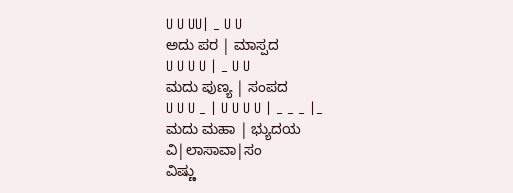U U UU| _ U U
ಅದು ಪರ | ಮಾಸ್ಪದ
U U U U | _ U U
ಮದು ಪುಣ್ಯ | ಸಂಪದ
U U U _ | U U U U | _ _ _ |_
ಮದು ಮಹಾ | ಭ್ಯುದಯ ವಿ|ಲಾಸಾವಾ|ಸಂ
ವಿಷ್ಣು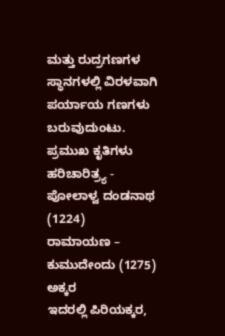ಮತ್ತು ರುದ್ರಗಣಗಳ ಸ್ಥಾನಗಳಲ್ಲಿ ವಿರಳವಾಗಿ ಪರ್ಯಾಯ ಗಣಗಳು ಬರುವುದುಂಟು.
ಪ್ರಮುಖ ಕೃತಿಗಳು
ಹರಿಚಾರಿತ್ರ್ಯ - ಪೋಲಾಳ್ವ ದಂಡನಾಥ (1224)
ರಾಮಾಯಣ – ಕುಮುದೇಂದು (1275)
ಅಕ್ಕರ
ಇದರಲ್ಲಿ ಪಿರಿಯಕ್ಕರ,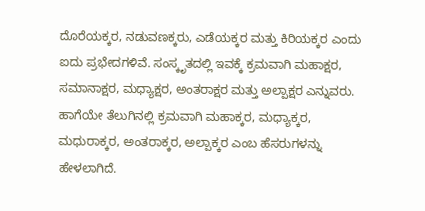ದೊರೆಯಕ್ಕರ, ನಡುವಣಕ್ಕರು, ಎಡೆಯಕ್ಕರ ಮತ್ತು ಕಿರಿಯಕ್ಕರ ಎಂದು ಐದು ಪ್ರಭೇದಗಳಿವೆ. ಸಂಸ್ಕೃತದಲ್ಲಿ ಇವಕ್ಕೆ ಕ್ರಮವಾಗಿ ಮಹಾಕ್ಷರ, ಸಮಾನಾಕ್ಷರ, ಮಧ್ಯಾಕ್ಷರ, ಅಂತರಾಕ್ಷರ ಮತ್ತು ಅಲ್ಪಾಕ್ಷರ ಎನ್ನುವರು. ಹಾಗೆಯೇ ತೆಲುಗಿನಲ್ಲಿ ಕ್ರಮವಾಗಿ ಮಹಾಕ್ಕರ, ಮಧ್ಯಾಕ್ಕರ, ಮಧುರಾಕ್ಕರ, ಅಂತರಾಕ್ಕರ, ಅಲ್ಪಾಕ್ಕರ ಎಂಬ ಹೆಸರುಗಳನ್ನು ಹೇಳಲಾಗಿದೆ.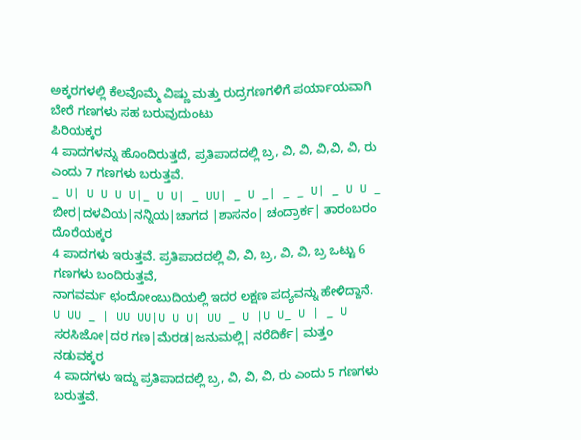ಅಕ್ಕರಗಳಲ್ಲಿ ಕೆಲವೊಮ್ಮೆ ವಿಷ್ಣು ಮತ್ತು ರುದ್ರಗಣಗಳಿಗೆ ಪರ್ಯಾಯವಾಗಿ ಬೇರೆ ಗಣಗಳು ಸಹ ಬರುವುದುಂಟು
ಪಿರಿಯಕ್ಕರ
4 ಪಾದಗಳನ್ನು ಹೊಂದಿರುತ್ತದೆ, ಪ್ರತಿಪಾದದಲ್ಲಿ ಬ್ರ, ವಿ, ವಿ, ವಿ,ವಿ, ವಿ, ರು ಎಂದು 7 ಗಣಗಳು ಬರುತ್ತವೆ.
_ U| U U U U|_ U U| _ UU| _ U _| _ _ U| _ U U _
ಬೀರ|ದಳವಿಯ|ನನ್ನಿಯ|ಚಾಗದ |ಶಾಸನಂ| ಚಂದ್ರಾರ್ಕ| ತಾರಂಬರಂ
ದೊರೆಯಕ್ಕರ
4 ಪಾದಗಳು ಇರುತ್ತವೆ. ಪ್ರತಿಪಾದದಲ್ಲಿ ವಿ, ವಿ, ಬ್ರ, ವಿ, ವಿ, ಬ್ರ ಒಟ್ಟು 6 ಗಣಗಳು ಬಂದಿರುತ್ತವೆ,
ನಾಗವರ್ಮ ಛಂದೋಂಬುದಿಯಲ್ಲಿ ಇದರ ಲಕ್ಷಣ ಪದ್ಯವನ್ನು ಹೇಳಿದ್ದಾನೆ.
U UU _ | UU UU|U U U| UU _ U |U U_ U | _ U
ಸರಸಿಜೋ|ದರ ಗಣ|ಮೆರಡ|ಜನುಮಲ್ಲಿ| ನರೆದಿರ್ಕೆ| ಮತ್ತಂ
ನಡುವಕ್ಕರ
4 ಪಾದಗಳು ಇದ್ದು ಪ್ರತಿಪಾದದಲ್ಲಿ ಬ್ರ, ವಿ, ವಿ, ವಿ, ರು ಎಂದು 5 ಗಣಗಳು ಬರುತ್ತವೆ.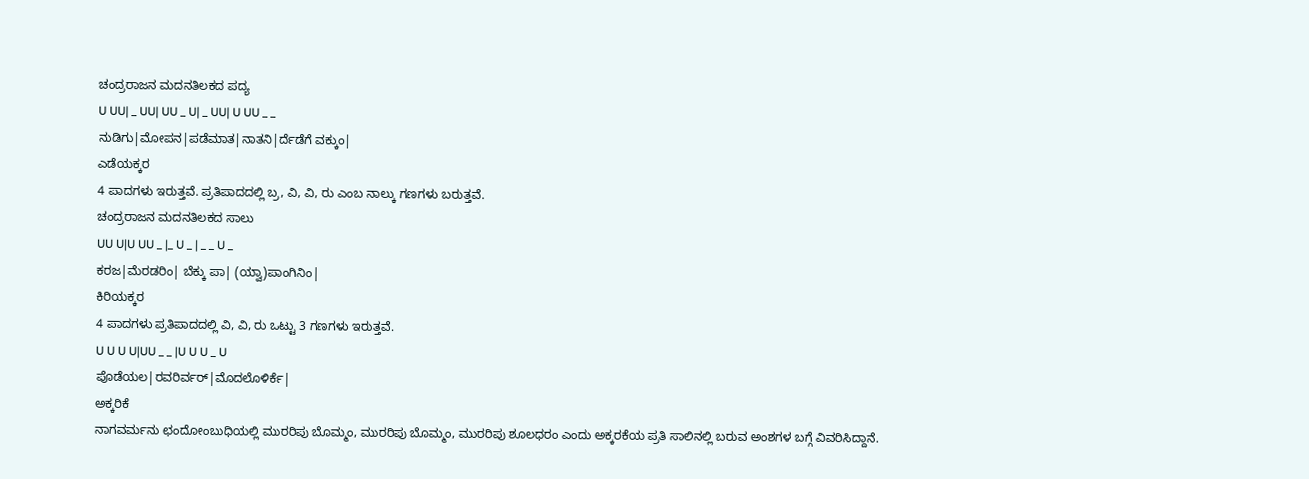ಚಂದ್ರರಾಜನ ಮದನತಿಲಕದ ಪದ್ಯ
U UU| _ UU| UU _ U| _ UU| U UU _ _
ನುಡಿಗು|ಮೋಪನ|ಪಡೆಮಾತ|ನಾತನಿ|ರ್ದೆಡೆಗೆ ವಕ್ಕುಂ|
ಎಡೆಯಕ್ಕರ
4 ಪಾದಗಳು ಇರುತ್ತವೆ. ಪ್ರತಿಪಾದದಲ್ಲಿ ಬ್ರ, ವಿ, ವಿ, ರು ಎಂಬ ನಾಲ್ಕು ಗಣಗಳು ಬರುತ್ತವೆ.
ಚಂದ್ರರಾಜನ ಮದನತಿಲಕದ ಸಾಲು
UU U|U UU _ |_ U _ | _ _ U _
ಕರಜ|ಮೆರಡರಿಂ| ಬೆಕ್ಕು ಪಾ| (ಯ್ವಾ)ಪಾಂಗಿನಿಂ|
ಕಿರಿಯಕ್ಕರ
4 ಪಾದಗಳು ಪ್ರತಿಪಾದದಲ್ಲಿ ವಿ, ವಿ, ರು ಒಟ್ಟು 3 ಗಣಗಳು ಇರುತ್ತವೆ.
U U U U|UU _ _ |U U U _ U
ಪೊಡೆಯಲ|ರವರಿರ್ವರ್|ಮೊದಲೊಳಿರ್ಕೆ|
ಅಕ್ಕರಿಕೆ
ನಾಗವರ್ಮನು ಛಂದೋಂಬುಧಿಯಲ್ಲಿ ಮುರರಿಪು ಬೊಮ್ಮಂ, ಮುರರಿಪು ಬೊಮ್ಮಂ, ಮುರರಿಪು ಶೂಲಧರಂ ಎಂದು ಅಕ್ಕರಕೆಯ ಪ್ರತಿ ಸಾಲಿನಲ್ಲಿ ಬರುವ ಅಂಶಗಳ ಬಗ್ಗೆ ವಿವರಿಸಿದ್ದಾನೆ.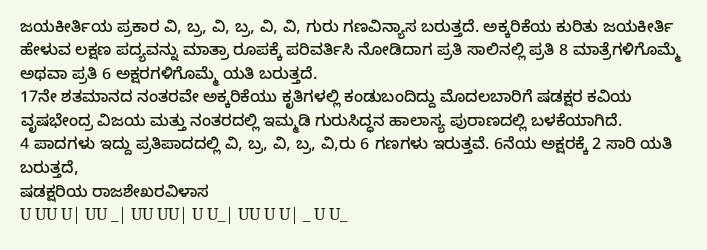ಜಯಕೀರ್ತಿಯ ಪ್ರಕಾರ ವಿ, ಬ್ರ, ವಿ, ಬ್ರ, ವಿ, ವಿ, ಗುರು ಗಣವಿನ್ಯಾಸ ಬರುತ್ತದೆ. ಅಕ್ಕರಿಕೆಯ ಕುರಿತು ಜಯಕೀರ್ತಿ ಹೇಳುವ ಲಕ್ಷಣ ಪದ್ಯವನ್ನು ಮಾತ್ರಾ ರೂಪಕ್ಕೆ ಪರಿವರ್ತಿಸಿ ನೋಡಿದಾಗ ಪ್ರತಿ ಸಾಲಿನಲ್ಲಿ ಪ್ರತಿ 8 ಮಾತ್ರೆಗಳಿಗೊಮ್ಮೆ ಅಥವಾ ಪ್ರತಿ 6 ಅಕ್ಷರಗಳಿಗೊಮ್ಮೆ ಯತಿ ಬರುತ್ತದೆ.
17ನೇ ಶತಮಾನದ ನಂತರವೇ ಅಕ್ಕರಿಕೆಯು ಕೃತಿಗಳಲ್ಲಿ ಕಂಡುಬಂದಿದ್ದು ಮೊದಲಬಾರಿಗೆ ಷಡಕ್ಷರ ಕವಿಯ ವೃಷಭೇಂದ್ರ ವಿಜಯ ಮತ್ತು ನಂತರದಲ್ಲಿ ಇಮ್ಮಡಿ ಗುರುಸಿದ್ಧನ ಹಾಲಾಸ್ಯ ಪುರಾಣದಲ್ಲಿ ಬಳಕೆಯಾಗಿದೆ.
4 ಪಾದಗಳು ಇದ್ದು ಪ್ರತಿಪಾದದಲ್ಲಿ ವಿ, ಬ್ರ, ವಿ, ಬ್ರ, ವಿ,ರು 6 ಗಣಗಳು ಇರುತ್ತವೆ. 6ನೆಯ ಅಕ್ಷರಕ್ಕೆ 2 ಸಾರಿ ಯತಿ ಬರುತ್ತದೆ,
ಷಡಕ್ಷರಿಯ ರಾಜಶೇಖರವಿಳಾಸ
U UU U| UU _| UU UU| U U_| UU U U| _ U U_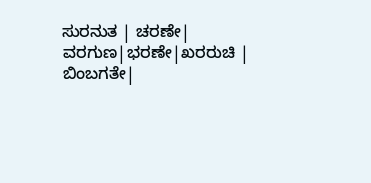ಸುರನುತ | ಚರಣೇ| ವರಗುಣ|ಭರಣೇ|ಖರರುಚಿ | ಬಿಂಬಗತೇ|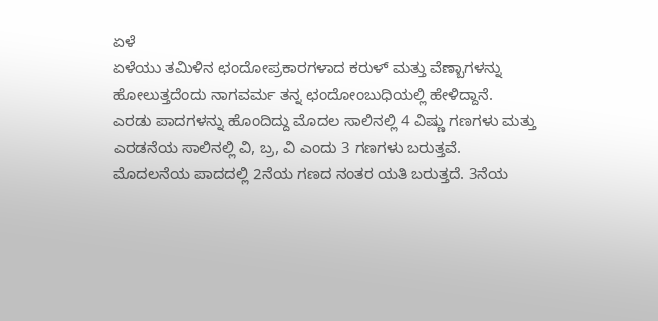ಏಳೆ
ಏಳೆಯು ತಮಿಳಿನ ಛಂದೋಪ್ರಕಾರಗಳಾದ ಕರುಳ್ ಮತ್ತು ವೆಣ್ಬಾಗಳನ್ನು ಹೋಲುತ್ತದೆಂದು ನಾಗವರ್ಮ ತನ್ನ ಛಂದೋಂಬುಧಿಯಲ್ಲಿ ಹೇಳಿದ್ದಾನೆ.
ಎರಡು ಪಾದಗಳನ್ನು ಹೊಂದಿದ್ದು ಮೊದಲ ಸಾಲಿನಲ್ಲಿ 4 ವಿಷ್ಣು ಗಣಗಳು ಮತ್ತು ಎರಡನೆಯ ಸಾಲಿನಲ್ಲಿ ವಿ, ಬ್ರ, ವಿ ಎಂದು 3 ಗಣಗಳು ಬರುತ್ತವೆ.
ಮೊದಲನೆಯ ಪಾದದಲ್ಲಿ 2ನೆಯ ಗಣದ ನಂತರ ಯತಿ ಬರುತ್ತದೆ. 3ನೆಯ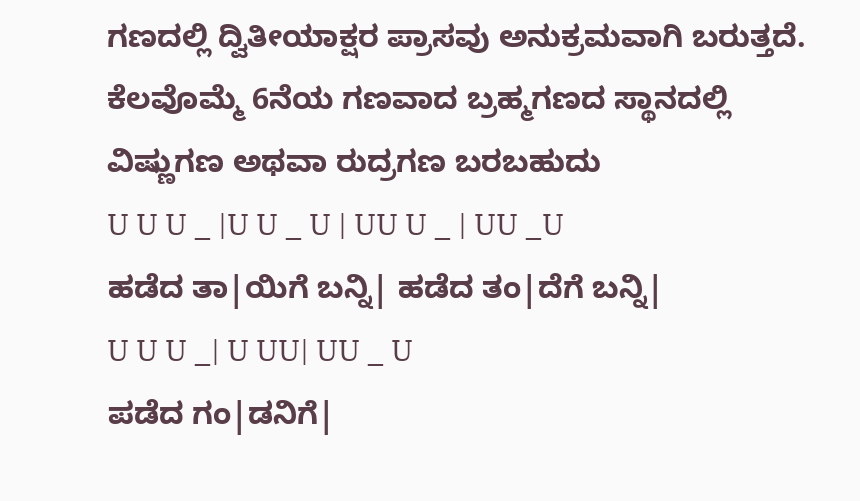ಗಣದಲ್ಲಿ ದ್ವಿತೀಯಾಕ್ಷರ ಪ್ರಾಸವು ಅನುಕ್ರಮವಾಗಿ ಬರುತ್ತದೆ.
ಕೆಲವೊಮ್ಮೆ 6ನೆಯ ಗಣವಾದ ಬ್ರಹ್ಮಗಣದ ಸ್ಥಾನದಲ್ಲಿ ವಿಷ್ಣುಗಣ ಅಥವಾ ರುದ್ರಗಣ ಬರಬಹುದು
U U U _ |U U _ U | UU U _ | UU _U
ಹಡೆದ ತಾ|ಯಿಗೆ ಬನ್ನಿ| ಹಡೆದ ತಂ|ದೆಗೆ ಬನ್ನಿ|
U U U _| U UU| UU _ U
ಪಡೆದ ಗಂ|ಡನಿಗೆ|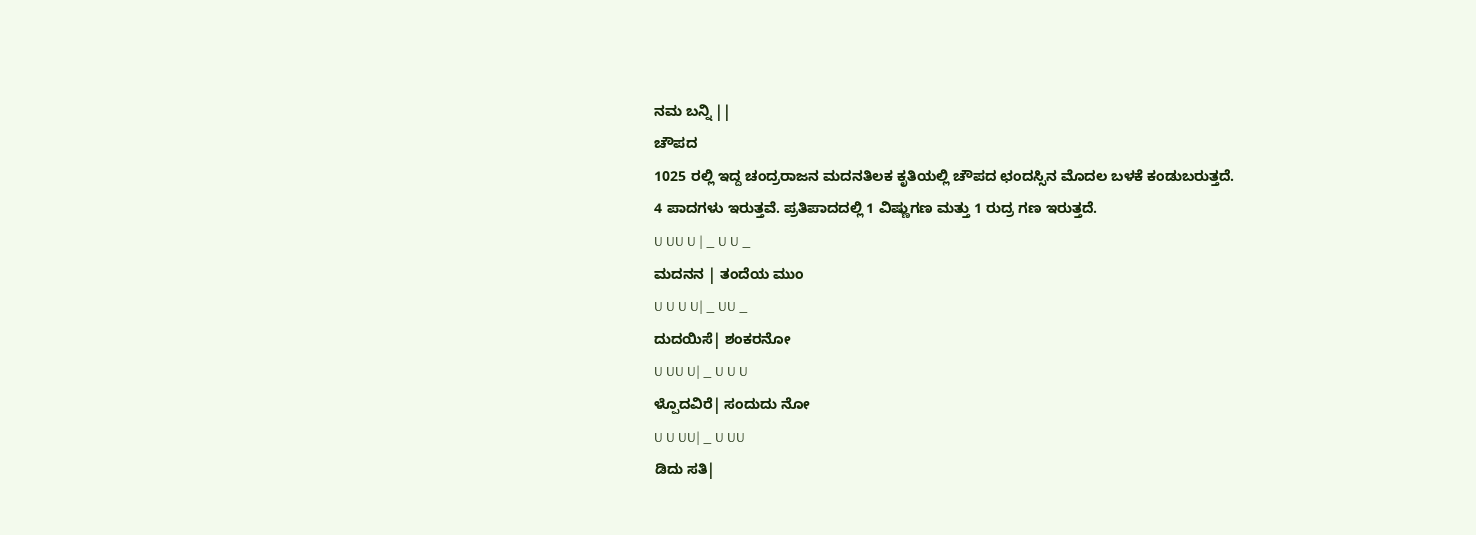ನಮ ಬನ್ನಿ ||
ಚೌಪದ
1025 ರಲ್ಲಿ ಇದ್ದ ಚಂದ್ರರಾಜನ ಮದನತಿಲಕ ಕೃತಿಯಲ್ಲಿ ಚೌಪದ ಛಂದಸ್ಸಿನ ಮೊದಲ ಬಳಕೆ ಕಂಡುಬರುತ್ತದೆ.
4 ಪಾದಗಳು ಇರುತ್ತವೆ. ಪ್ರತಿಪಾದದಲ್ಲಿ 1 ವಿಷ್ಣುಗಣ ಮತ್ತು 1 ರುದ್ರ ಗಣ ಇರುತ್ತದೆ.
U UU U | _ U U _
ಮದನನ | ತಂದೆಯ ಮುಂ
U U U U| _ UU _
ದುದಯಿಸೆ| ಶಂಕರನೋ
U UU U| _ U U U
ಳ್ಪೊದವಿರೆ| ಸಂದುದು ನೋ
U U UU| _ U UU
ಡಿದು ಸತಿ|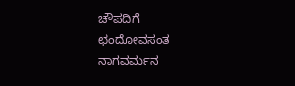ಚೌಪದಿಗೆ
ಛಂದೋವಸಂತ
ನಾಗವರ್ಮನ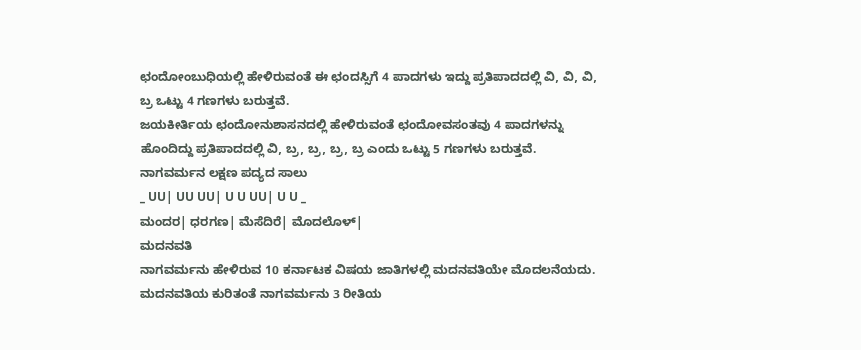ಛಂದೋಂಬುಧಿಯಲ್ಲಿ ಹೇಳಿರುವಂತೆ ಈ ಛಂದಸ್ಸಿಗೆ 4 ಪಾದಗಳು ಇದ್ದು ಪ್ರತಿಪಾದದಲ್ಲಿ ವಿ, ವಿ, ವಿ, ಬ್ರ ಒಟ್ಟು 4 ಗಣಗಳು ಬರುತ್ತವೆ.
ಜಯಕೀರ್ತಿಯ ಛಂದೋನುಶಾಸನದಲ್ಲಿ ಹೇಳಿರುವಂತೆ ಛಂದೋವಸಂತವು 4 ಪಾದಗಳನ್ನು ಹೊಂದಿದ್ದು ಪ್ರತಿಪಾದದಲ್ಲಿ ವಿ, ಬ್ರ, ಬ್ರ, ಬ್ರ, ಬ್ರ ಎಂದು ಒಟ್ಟು 5 ಗಣಗಳು ಬರುತ್ತವೆ.
ನಾಗವರ್ಮನ ಲಕ್ಷಣ ಪದ್ಯದ ಸಾಲು
_ UU| UU UU| U U UU| U U _
ಮಂದರ| ಧರಗಣ| ಮೆಸೆದಿರೆ| ಮೊದಲೊಳ್|
ಮದನವತಿ
ನಾಗವರ್ಮನು ಹೇಳಿರುವ 10 ಕರ್ನಾಟಕ ವಿಷಯ ಜಾತಿಗಳಲ್ಲಿ ಮದನವತಿಯೇ ಮೊದಲನೆಯದು.
ಮದನವತಿಯ ಕುರಿತಂತೆ ನಾಗವರ್ಮನು 3 ರೀತಿಯ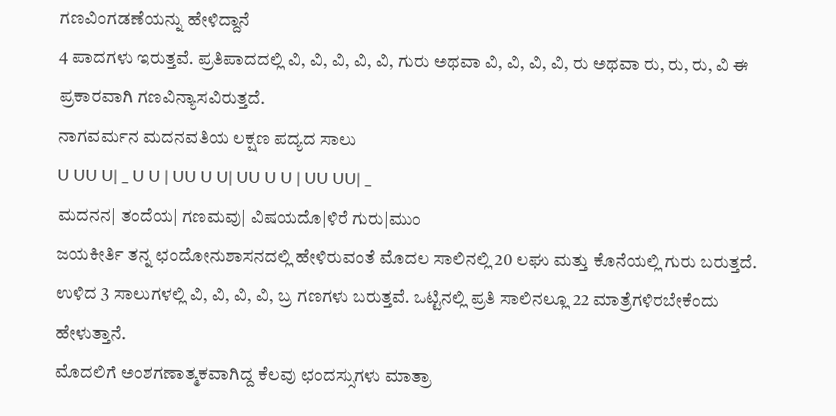ಗಣವಿಂಗಡಣೆಯನ್ನು ಹೇಳಿದ್ದಾನೆ
4 ಪಾದಗಳು ಇರುತ್ತವೆ. ಪ್ರತಿಪಾದದಲ್ಲಿ ವಿ, ವಿ, ವಿ, ವಿ, ವಿ, ಗುರು ಅಥವಾ ವಿ, ವಿ, ವಿ, ವಿ, ರು ಅಥವಾ ರು, ರು, ರು, ವಿ ಈ ಪ್ರಕಾರವಾಗಿ ಗಣವಿನ್ಯಾಸವಿರುತ್ತದೆ.
ನಾಗವರ್ಮನ ಮದನವತಿಯ ಲಕ್ಷಣ ಪದ್ಯದ ಸಾಲು
U UU U| _ U U | UU U U| UU U U | UU UU| _
ಮದನನ| ತಂದೆಯ| ಗಣಮವು| ವಿಷಯದೊ|ಳಿರೆ ಗುರು|ಮುಂ
ಜಯಕೀರ್ತಿ ತನ್ನ ಛಂದೋನುಶಾಸನದಲ್ಲಿ ಹೇಳಿರುವಂತೆ ಮೊದಲ ಸಾಲಿನಲ್ಲಿ 20 ಲಘು ಮತ್ತು ಕೊನೆಯಲ್ಲಿ ಗುರು ಬರುತ್ತದೆ. ಉಳಿದ 3 ಸಾಲುಗಳಲ್ಲಿ ವಿ, ವಿ, ವಿ, ವಿ, ಬ್ರ ಗಣಗಳು ಬರುತ್ತವೆ. ಒಟ್ಟಿನಲ್ಲಿ ಪ್ರತಿ ಸಾಲಿನಲ್ಲೂ 22 ಮಾತ್ರೆಗಳಿರಬೇಕೆಂದು ಹೇಳುತ್ತಾನೆ.
ಮೊದಲಿಗೆ ಅಂಶಗಣಾತ್ಮಕವಾಗಿದ್ದ ಕೆಲವು ಛಂದಸ್ಸುಗಳು ಮಾತ್ರಾ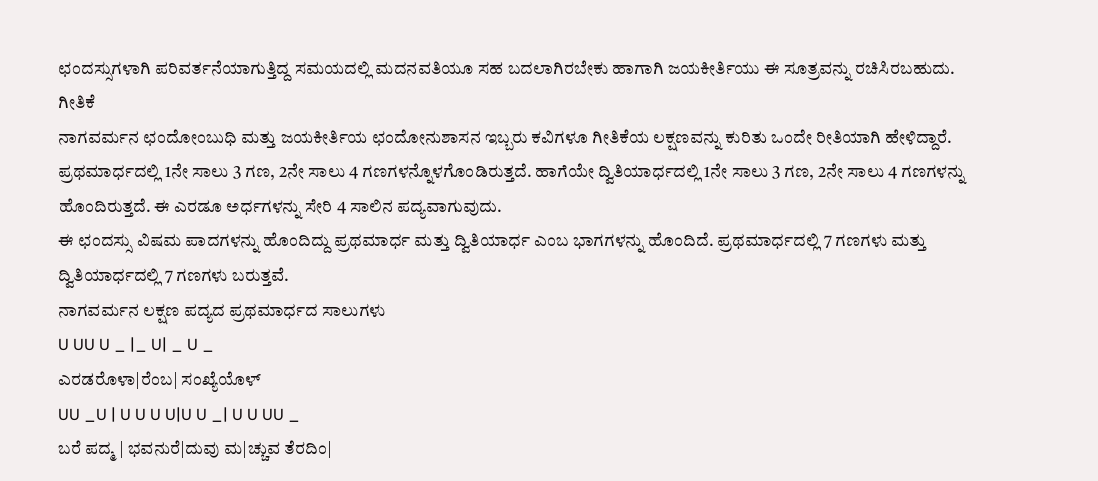ಛಂದಸ್ಸುಗಳಾಗಿ ಪರಿವರ್ತನೆಯಾಗುತ್ತಿದ್ದ ಸಮಯದಲ್ಲಿ ಮದನವತಿಯೂ ಸಹ ಬದಲಾಗಿರಬೇಕು ಹಾಗಾಗಿ ಜಯಕೀರ್ತಿಯು ಈ ಸೂತ್ರವನ್ನು ರಚಿಸಿರಬಹುದು.
ಗೀತಿಕೆ
ನಾಗವರ್ಮನ ಛಂದೋಂಬುಧಿ ಮತ್ತು ಜಯಕೀರ್ತಿಯ ಛಂದೋನುಶಾಸನ ಇಬ್ಬರು ಕವಿಗಳೂ ಗೀತಿಕೆಯ ಲಕ್ಷಣವನ್ನು ಕುರಿತು ಒಂದೇ ರೀತಿಯಾಗಿ ಹೇಳಿದ್ದಾರೆ.
ಪ್ರಥಮಾರ್ಧದಲ್ಲಿ 1ನೇ ಸಾಲು 3 ಗಣ, 2ನೇ ಸಾಲು 4 ಗಣಗಳನ್ನೊಳಗೊಂಡಿರುತ್ತದೆ. ಹಾಗೆಯೇ ದ್ವಿತಿಯಾರ್ಧದಲ್ಲಿ 1ನೇ ಸಾಲು 3 ಗಣ, 2ನೇ ಸಾಲು 4 ಗಣಗಳನ್ನು ಹೊಂದಿರುತ್ತದೆ. ಈ ಎರಡೂ ಅರ್ಧಗಳನ್ನು ಸೇರಿ 4 ಸಾಲಿನ ಪದ್ಯವಾಗುವುದು.
ಈ ಛಂದಸ್ಸು ವಿಷಮ ಪಾದಗಳನ್ನು ಹೊಂದಿದ್ದು ಪ್ರಥಮಾರ್ಧ ಮತ್ತು ದ್ವಿತಿಯಾರ್ಧ ಎಂಬ ಭಾಗಗಳನ್ನು ಹೊಂದಿದೆ. ಪ್ರಥಮಾರ್ಧದಲ್ಲಿ 7 ಗಣಗಳು ಮತ್ತು ದ್ವಿತಿಯಾರ್ಧದಲ್ಲಿ 7 ಗಣಗಳು ಬರುತ್ತವೆ.
ನಾಗವರ್ಮನ ಲಕ್ಷಣ ಪದ್ಯದ ಪ್ರಥಮಾರ್ಧದ ಸಾಲುಗಳು
U UU U _ |_ U| _ U _
ಎರಡರೊಳಾ|ರೆಂಬ| ಸಂಖ್ಯೆಯೊಳ್
UU _U | U U U U|U U _| U U UU _
ಬರೆ ಪದ್ಮ | ಭವನುರೆ|ದುವು ಮ|ಚ್ಚುವ ತೆರದಿಂ|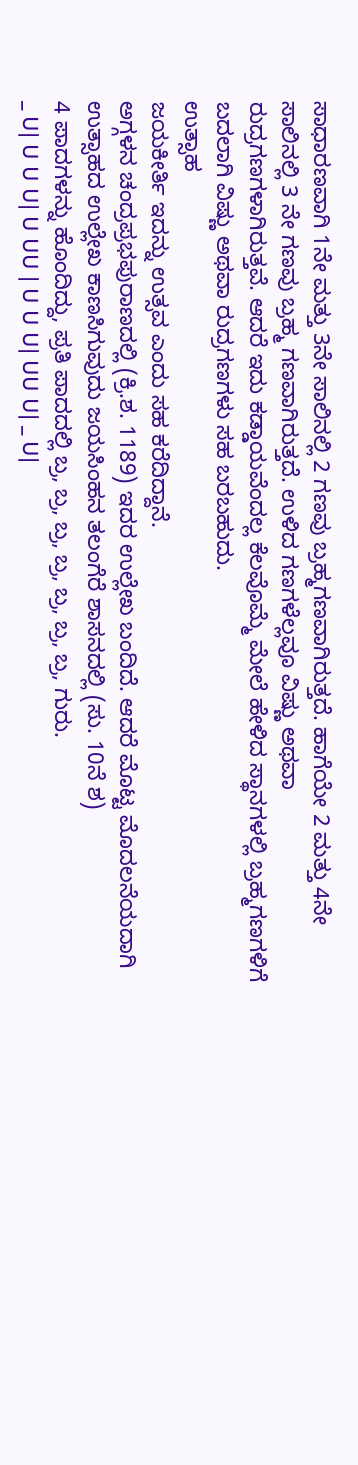ಸಾಧಾರಣವಾಗಿ 1ನೇ ಮತ್ತು 3ನೇ ಸಾಲಿನಲ್ಲಿ 2 ಗಣವು ಬ್ರಹ್ಮಗಣವಾಗಿರುತ್ತದೆ. ಹಾಗೆಯೇ 2 ಮತ್ತು 4ನೇ ಸಾಲಿನಲ್ಲಿ 3 ನೇ ಗಣವು ಬ್ರಹ್ಮ ಗಣವಾಗಿರುತ್ತದೆ. ಉಳಿದ ಗಣಗಳೆಲ್ಲವೂ ವಿಷ್ಣು ಅಥವಾ ರುದ್ರಗಣಗಳಾಗಿರುತ್ತವೆ. ಆದರೆ ಇದು ಕಡ್ಡಾಯವೆಂದಲ್ಲ ಕೆಲವೊಮ್ಮೆ ಮೇಲೆ ಹೇಳಿದ ಸ್ಥಾನಗಳಲ್ಲಿ ಬ್ರಹ್ಮಗಣಗಳಿಗೆ ಬದಲಾಗಿ ವಿಷ್ಣು ಅಥವಾ ರುದ್ರಗಣಗಳು ಸಹ ಬರಬಹುದು.
ಉತ್ಸಾಹ
ಜಯಕೀರ್ತಿ ಇದನ್ನು ಉತ್ಸವ ಎಂದು ಸಹ ಕರೆದಿದ್ದಾನೆ.
ಅಗ್ಗಳನ ಚಂದ್ರಪ್ರಭಪುರಾಣದಲ್ಲಿ (ಕ್ರಿ.ಶ. 1189) ಇದರ ಉಲ್ಲೇಖ ಬಂದಿದೆ. ಆದರೆ ಮೊಟ್ಟ ಮೊದಲನೆಯದಾಗಿ ಉತ್ಸಾಹದ ಉಲ್ಲೇಖ ಕಾಣಸಿಗುವುದು ಜಯಸಿಂಹನ ತಲಂಗೆರೆ ಶಾಸನದಲ್ಲಿ (ಸು. 10ನೆ ಶ)
4 ಪಾದಗಳನ್ನು ಹೊಂದಿದ್ದು, ಪ್ರತಿ ಪಾದದಲ್ಲಿ ಬ್ರ, ಬ್ರ, ಬ್ರ, ಬ್ರ, ಬ್ರ, ಬ್ರ, ಬ್ರ, ಗುರು.
_ U| U U U| U UU | U U U| UU U| _ U|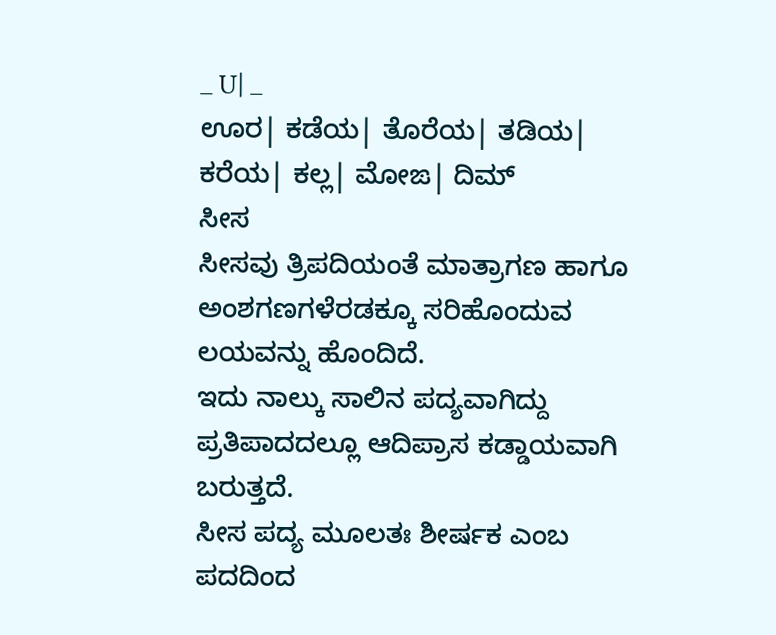_ U| _
ಊರ| ಕಡೆಯ| ತೊರೆಯ| ತಡಿಯ| ಕರೆಯ| ಕಲ್ಲ| ಮೋಙ| ದಿಮ್
ಸೀಸ
ಸೀಸವು ತ್ರಿಪದಿಯಂತೆ ಮಾತ್ರಾಗಣ ಹಾಗೂ ಅಂಶಗಣಗಳೆರಡಕ್ಕೂ ಸರಿಹೊಂದುವ ಲಯವನ್ನು ಹೊಂದಿದೆ.
ಇದು ನಾಲ್ಕು ಸಾಲಿನ ಪದ್ಯವಾಗಿದ್ದು ಪ್ರತಿಪಾದದಲ್ಲೂ ಆದಿಪ್ರಾಸ ಕಡ್ಡಾಯವಾಗಿ ಬರುತ್ತದೆ.
ಸೀಸ ಪದ್ಯ ಮೂಲತಃ ಶೀರ್ಷಕ ಎಂಬ ಪದದಿಂದ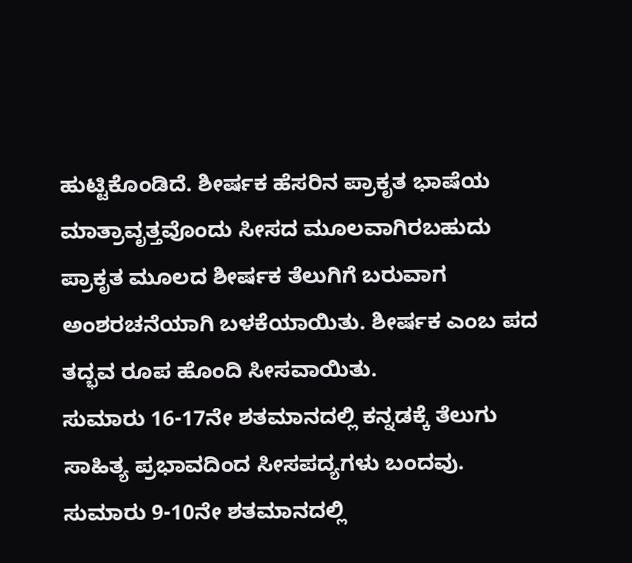ಹುಟ್ಟಿಕೊಂಡಿದೆ. ಶೀರ್ಷಕ ಹೆಸರಿನ ಪ್ರಾಕೃತ ಭಾಷೆಯ ಮಾತ್ರಾವೃತ್ತವೊಂದು ಸೀಸದ ಮೂಲವಾಗಿರಬಹುದು
ಪ್ರಾಕೃತ ಮೂಲದ ಶೀರ್ಷಕ ತೆಲುಗಿಗೆ ಬರುವಾಗ ಅಂಶರಚನೆಯಾಗಿ ಬಳಕೆಯಾಯಿತು. ಶೀರ್ಷಕ ಎಂಬ ಪದ ತದ್ಭವ ರೂಪ ಹೊಂದಿ ಸೀಸವಾಯಿತು.
ಸುಮಾರು 16-17ನೇ ಶತಮಾನದಲ್ಲಿ ಕನ್ನಡಕ್ಕೆ ತೆಲುಗು ಸಾಹಿತ್ಯ ಪ್ರಭಾವದಿಂದ ಸೀಸಪದ್ಯಗಳು ಬಂದವು.
ಸುಮಾರು 9-10ನೇ ಶತಮಾನದಲ್ಲಿ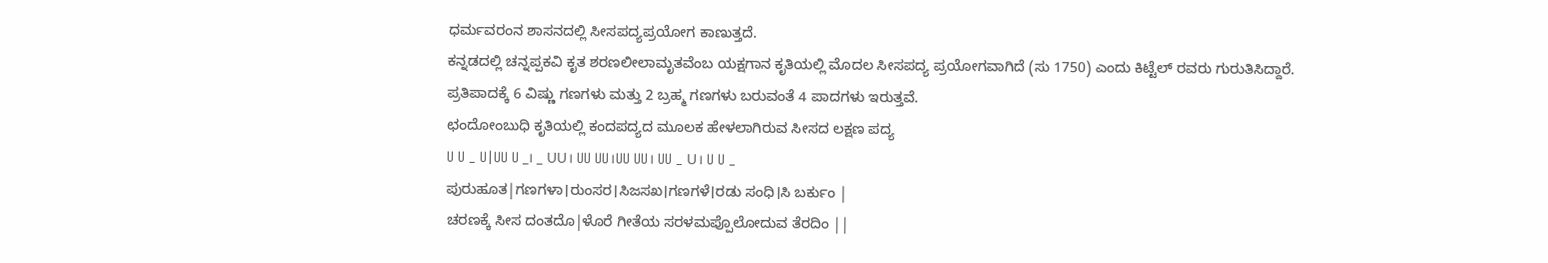ಧರ್ಮವರಂನ ಶಾಸನದಲ್ಲಿ ಸೀಸಪದ್ಯಪ್ರಯೋಗ ಕಾಣುತ್ತದೆ.
ಕನ್ನಡದಲ್ಲಿ ಚನ್ನಪ್ಪಕವಿ ಕೃತ ಶರಣಲೀಲಾಮೃತವೆಂಬ ಯಕ್ಷಗಾನ ಕೃತಿಯಲ್ಲಿ ಮೊದಲ ಸೀಸಪದ್ಯ ಪ್ರಯೋಗವಾಗಿದೆ (ಸು 1750) ಎಂದು ಕಿಟ್ಟೆಲ್ ರವರು ಗುರುತಿಸಿದ್ದಾರೆ.
ಪ್ರತಿಪಾದಕ್ಕೆ 6 ವಿಷ್ಣು ಗಣಗಳು ಮತ್ತು 2 ಬ್ರಹ್ಮ ಗಣಗಳು ಬರುವಂತೆ 4 ಪಾದಗಳು ಇರುತ್ತವೆ.
ಛಂದೋಂಬುಧಿ ಕೃತಿಯಲ್ಲಿ ಕಂದಪದ್ಯದ ಮೂಲಕ ಹೇಳಲಾಗಿರುವ ಸೀಸದ ಲಕ್ಷಣ ಪದ್ಯ
U U _ U|UU U _। _ UU। UU UU।UU UU। UU _ U। U U _
ಪುರುಹೂತ|ಗಣಗಳಾ।ರುಂಸರ।ಸಿಜಸಖ।ಗಣಗಳೆ।ರಡು ಸಂಧಿ।ಸಿ ಬರ್ಕುಂ |
ಚರಣಕ್ಕೆ ಸೀಸ ದಂತದೊ|ಳೊರೆ ಗೀತೆಯ ಸರಳಮಪ್ಪೊಲೋದುವ ತೆರದಿಂ ||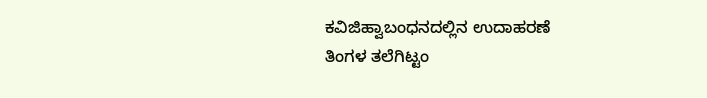ಕವಿಜಿಹ್ವಾಬಂಧನದಲ್ಲಿನ ಉದಾಹರಣೆ
ತಿಂಗಳ ತಲೆಗಿಟ್ಟಂ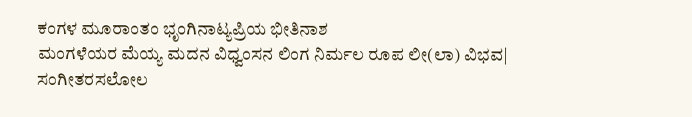ಕಂಗಳ ಮೂರಾಂತಂ ಭೃಂಗಿನಾಟ್ಯಪ್ರಿಯ ಭೀತಿನಾಶ
ಮಂಗಳೆಯರ ಮೆಯ್ಯ ಮದನ ವಿಧ್ವಂಸನ ಲಿಂಗ ನಿರ್ಮಲ ರೂಪ ಲೀ(ಲಾ) ವಿಭವ|
ಸಂಗೀತರಸಲೋಲ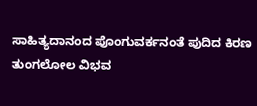ಸಾಹಿತ್ಯದಾನಂದ ಪೊಂಗುವರ್ಕನಂತೆ ಪುದಿದ ಕಿರಣ
ತುಂಗಲೋಲ ವಿಭವ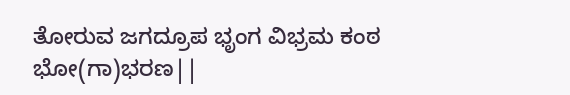ತೋರುವ ಜಗದ್ರೂಪ ಭೃಂಗ ವಿಭ್ರಮ ಕಂಠ ಭೋ(ಗಾ)ಭರಣ||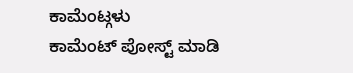ಕಾಮೆಂಟ್ಗಳು
ಕಾಮೆಂಟ್ ಪೋಸ್ಟ್ ಮಾಡಿ